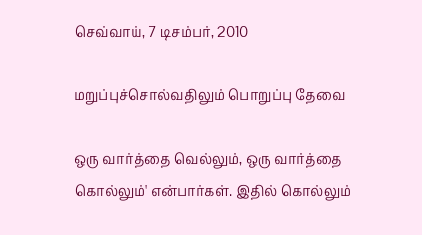செவ்வாய், 7 டிசம்பர், 2010

மறுப்புச்சொல்வதிலும் பொறுப்பு தேவை

ஒரு வார்த்தை வெல்லும், ஒரு வார்த்தை கொல்லும்' என்பார்கள். இதில் கொல்லும்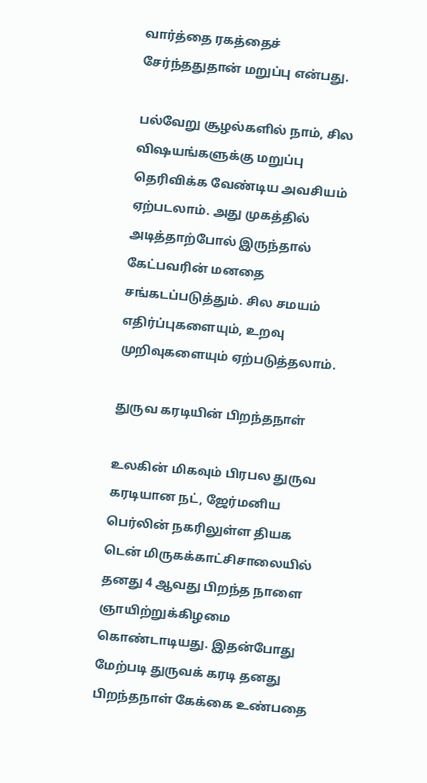வார்த்தை ரகத்தைச் சேர்ந்ததுதான் மறுப்பு என்பது.

பல்வேறு சூழல்களில் நாம், சில விஷயங்களுக்கு மறுப்பு தெரிவிக்க வேண்டிய அவசியம் ஏற்படலாம். அது முகத்தில் அடித்தாற்போல் இருந்தால் கேட்பவரின் மனதை சங்கடப்படுத்தும். சில சமயம் எதிர்ப்புகளையும், உறவு முறிவுகளையும் ஏற்படுத்தலாம்.

துருவ கரடியின் பிறந்தநாள்

உலகின் மிகவும் பிரபல துருவ கரடியான நட், ஜேர்மனிய பெர்லின் நகரிலுள்ள தியக டென் மிருகக்காட்சிசாலையில் தனது 4 ஆவது பிறந்த நாளை ஞாயிற்றுக்கிழமை கொண்டாடியது. இதன்போது மேற்படி துருவக் கரடி தனது பிறந்தநாள் கேக்கை உண்பதை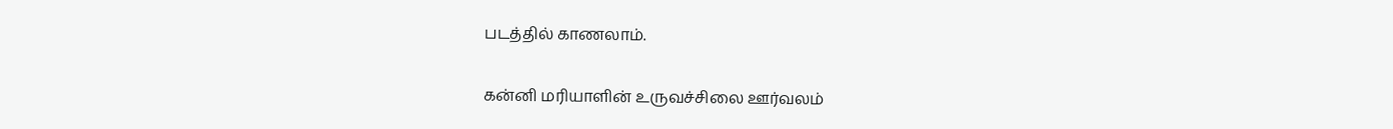படத்தில் காணலாம்.

கன்னி மரியாளின் உருவச்சிலை ஊர்வலம்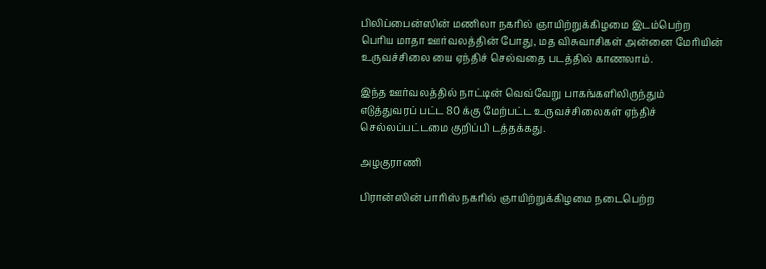பிலிப்பைன்ஸின் மணிலா நகரில் ஞாயிற்றுக்கிழமை இடம்பெற்ற பெரிய மாதா ஊர்வலத்தின் போது, மத விசுவாசிகள் அன்னை மேரியின் உருவச்சிலை யை ஏந்திச் செல்வதை படத்தில் காணலாம்.

இந்த ஊர்வலத்தில் நாட்டின் வெவ்வேறு பாகங்களிலிருந்தும் எடுத்துவரப் பட்ட 80 க்கு மேற்பட்ட உருவச்சிலைகள் ஏந்திச் செல்லப்பட்டமை குறிப்பி டத்தக்கது.

அழகுராணி

பிரான்ஸின் பாரிஸ் நகரில் ஞாயிற்றுக்கிழமை நடைபெற்ற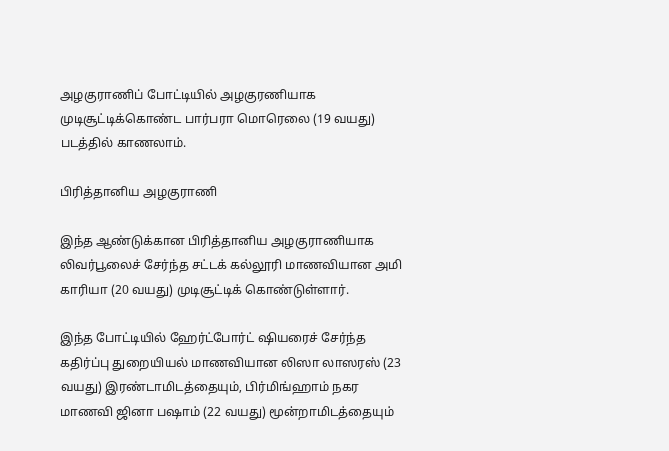அழகுராணிப் போட்டியில் அழகுரணியாக முடிசூட்டிக்கொண்ட பார்பரா மொரெலை (19 வயது) படத்தில் காணலாம்.

பிரித்தானிய அழகுராணி

இந்த ஆண்டுக்கான பிரித்தானிய அழகுராணியாக லிவர்பூலைச் சேர்ந்த சட்டக் கல்லூரி மாணவியான அமி காரியா (20 வயது) முடிசூட்டிக் கொண்டுள்ளார்.

இந்த போட்டியில் ஹேர்ட்போர்ட் ஷியரைச் சேர்ந்த கதிர்ப்பு துறையியல் மாணவியான லிஸா லாஸரஸ் (23 வயது) இரண்டாமிடத்தையும், பிர்மிங்ஹாம் நகர மாணவி ஜினா பஷாம் (22 வயது) மூன்றாமிடத்தையும்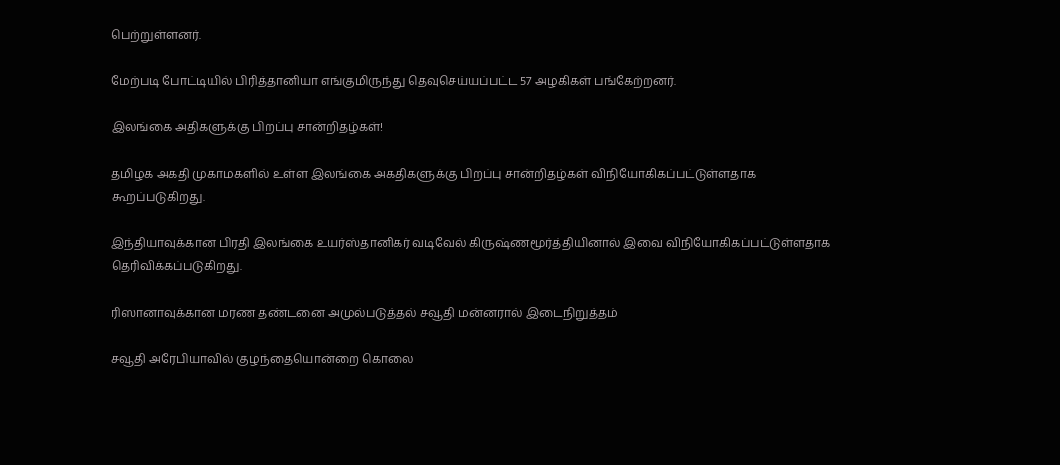பெற்றுள்ளனர்.

மேற்படி போட்டியில் பிரித்தானியா எங்குமிருந்து தெவுசெய்யப்பட்ட 57 அழகிகள் பங்கேற்றனர்.

இலங்கை அதிகளுக்கு பிறப்பு சான்றிதழ்கள்!

தமிழக அகதி முகாமகளில் உள்ள இலங்கை அகதிகளுக்கு பிறப்பு சான்றிதழ்கள் விநியோகிகப்பட்டுள்ளதாக கூறப்படுகிறது.

இந்தியாவுக்கான பிரதி இலங்கை உயர்ஸ்தானிகர் வடிவேல் கிருஷ்ணமூர்த்தியினால் இவை விநியோகிகப்பட்டுள்ளதாக தெரிவிக்கப்படுகிறது.

ரிஸானாவுக்கான மரண தண்டனை அமுல்படுத்தல் சவூதி மன்னரால் இடைநிறுத்தம்

சவூதி அரேபியாவில் குழந்தையொன்றை கொலை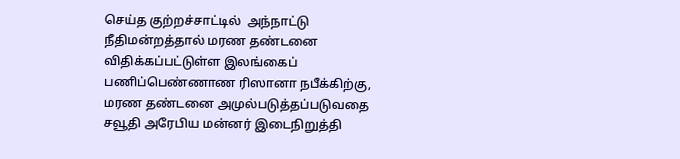செய்த குற்றச்சாட்டில்  அந்நாட்டு நீதிமன்றத்தால் மரண தண்டனை விதிக்கப்பட்டுள்ள இலங்கைப் பணிப்பெண்ணாண ரிஸானா நபீக்கிற்கு, மரண தண்டனை அமுல்படுத்தப்படுவதை சவூதி அரேபிய மன்னர் இடைநிறுத்தி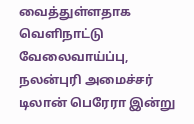வைத்துள்ளதாக வெளிநாட்டு வேலைவாய்ப்பு, நலன்புரி அமைச்சர் டிலான் பெரேரா இன்று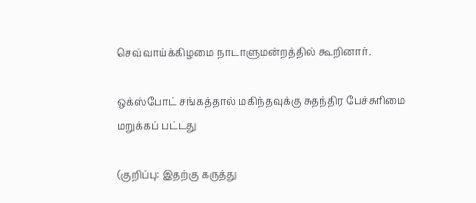செவ்வாய்க்கிழமை நாடாளுமன்றத்தில் கூறினார்.

ஒக்ஸ்போட் சங்கத்தால் மகிந்தவுக்கு சுதந்திர பேச்சுரிமை மறுக்கப் பட்டது

(குறிப்பு: இதற்கு கருத்து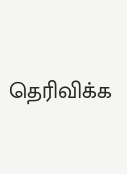தெரிவிக்க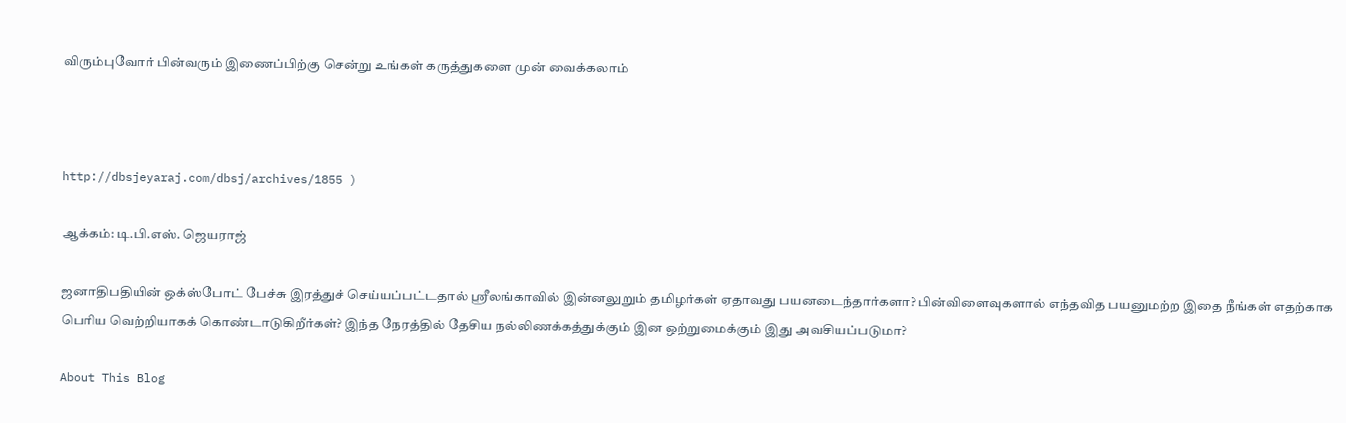விரும்புவோர் பின்வரும் இணைப்பிற்கு சென்று உங்கள் கருத்துகளை முன் வைக்கலாம்



http://dbsjeyaraj.com/dbsj/archives/1855 )

ஆக்கம்: டி.பி.எஸ். ஜெயராஜ்

ஜனாதிபதியின் ஒக்ஸ்போட் பேச்சு இரத்துச் செய்யப்பட்டதால் ஸ்ரீலங்காவில் இன்னலுறும் தமிழர்கள் ஏதாவது பயனடைந்தார்களா? பின்விளைவுகளால் எந்தவித பயனுமற்ற இதை நீங்கள் எதற்காக பெரிய வெற்றியாகக் கொண்டாடுகிறீர்கள்? இந்த நேரத்தில் தேசிய நல்லிணக்கத்துக்கும் இன ஒற்றுமைக்கும் இது அவசியப்படுமா?

About This Blog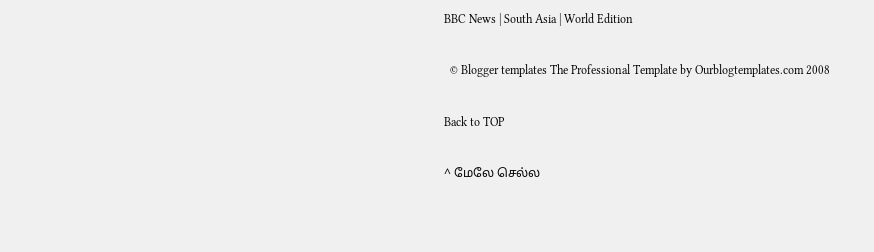BBC News | South Asia | World Edition

  © Blogger templates The Professional Template by Ourblogtemplates.com 2008

Back to TOP

^ மேலே செல்ல